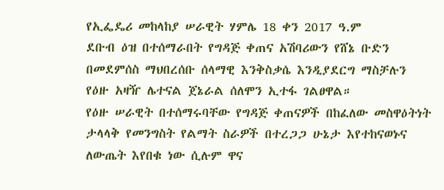የኢፌዴሪ መከላከያ ሠራዊት ሃምሌ 18 ቀን 2017 ዓ.ም
ደቡብ ዕዝ በተሰማራበት የግዳጅ ቀጠና አሽባሪውን የሸኔ ቡድን በመደምሰስ ማህበረሰቡ ሰላማዊ እንቅስቃሴ እንዲያደርግ ማስቻሉን የዕዙ አዛዥ ሌተናል ጀኔራል ሰለሞን ኢተፋ ገልፀዋል።
የዕዙ ሠራዊት በተሰማሩባቸው የግዳጅ ቀጠናዎች በከፈለው መስዋዕትነት ታላላቅ የመንግስት የልማት ስራዎች በተረጋጋ ሁኔታ እየተከናወኑና ለውጤት እየበቁ ነው ሲሉም ዋና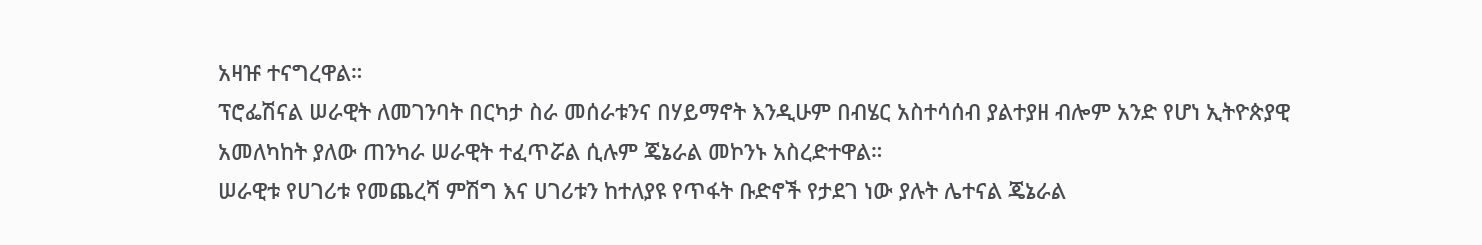አዛዡ ተናግረዋል።
ፕሮፌሽናል ሠራዊት ለመገንባት በርካታ ስራ መሰራቱንና በሃይማኖት እንዲሁም በብሄር አስተሳሰብ ያልተያዘ ብሎም አንድ የሆነ ኢትዮጵያዊ አመለካከት ያለው ጠንካራ ሠራዊት ተፈጥሯል ሲሉም ጄኔራል መኮንኑ አስረድተዋል።
ሠራዊቱ የሀገሪቱ የመጨረሻ ምሽግ እና ሀገሪቱን ከተለያዩ የጥፋት ቡድኖች የታደገ ነው ያሉት ሌተናል ጄኔራል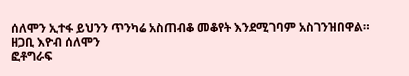ሰለሞን ኢተፋ ይህንን ጥንካሬ አስጠብቆ መቆየት እንደሚገባም አስገንዝበዋል።
ዘጋቢ እዮብ ሰለሞን
ፎቶግራፍ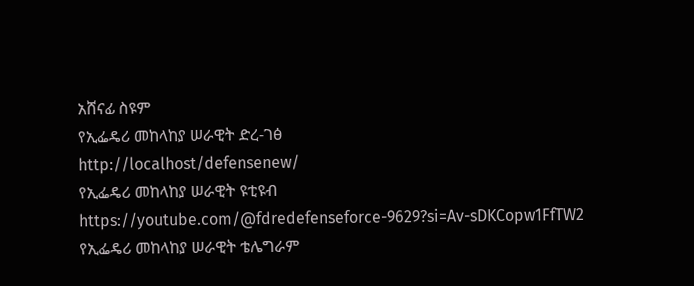አሸናፊ ስዩም
የኢፌዴሪ መከላከያ ሠራዊት ድረ-ገፅ
http://localhost/defensenew/
የኢፌዴሪ መከላከያ ሠራዊት ዩቲዩብ
https://youtube.com/@fdredefenseforce-9629?si=Av-sDKCopw1FfTW2
የኢፌዴሪ መከላከያ ሠራዊት ቴሌግራም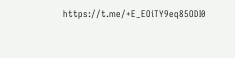https://t.me/+E_EOiTY9eq85ODI0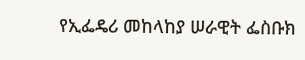የኢፌዴሪ መከላከያ ሠራዊት ፌስቡክ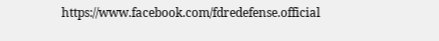https://www.facebook.com/fdredefense.official